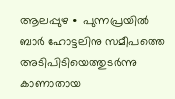ആലപ്പുഴ ∙ പുന്നപ്രയിൽ ബാർ ഹോട്ടലിനു സമീപത്തെ അടിപിടിയെത്തുടർന്നു കാണാതായ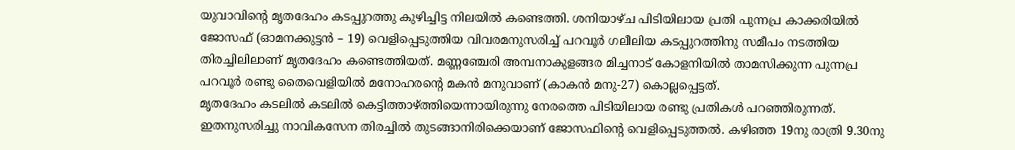യുവാവിന്റെ മൃതദേഹം കടപ്പുറത്തു കുഴിച്ചിട്ട നിലയിൽ കണ്ടെത്തി. ശനിയാഴ്ച പിടിയിലായ പ്രതി പുന്നപ്ര കാക്കരിയിൽ ജോസഫ് (ഓമനക്കുട്ടൻ – 19) വെളിപ്പെടുത്തിയ വിവരമനുസരിച്ച് പറവൂർ ഗലീലിയ കടപ്പുറത്തിനു സമീപം നടത്തിയ തിരച്ചിലിലാണ് മൃതദേഹം കണ്ടെത്തിയത്. മണ്ണഞ്ചേരി അമ്പനാകുളങ്ങര മിച്ചനാട് കോളനിയിൽ താമസിക്കുന്ന പുന്നപ്ര പറവൂർ രണ്ടു തൈവെളിയിൽ മനോഹരന്റെ മകൻ മനുവാണ് (കാകൻ മനു-27) കൊല്ലപ്പെട്ടത്.
മൃതദേഹം കടലിൽ കടലിൽ കെട്ടിത്താഴ്ത്തിയെന്നായിരുന്നു നേരത്തെ പിടിയിലായ രണ്ടു പ്രതികൾ പറഞ്ഞിരുന്നത്. ഇതനുസരിച്ചു നാവികസേന തിരച്ചിൽ തുടങ്ങാനിരിക്കെയാണ് ജോസഫിന്റെ വെളിപ്പെടുത്തൽ. കഴിഞ്ഞ 19നു രാത്രി 9.30നു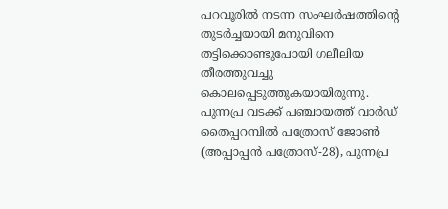പറവൂരിൽ നടന്ന സംഘർഷത്തിന്റെ തുടർച്ചയായി മനുവിനെ തട്ടിക്കൊണ്ടുപോയി ഗലീലിയ തീരത്തുവച്ചു കൊലപ്പെടുത്തുകയായിരുന്നു.
പുന്നപ്ര വടക്ക് പഞ്ചായത്ത് വാർഡ് തൈപ്പറമ്പിൽ പത്രോസ് ജോൺ (അപ്പാപ്പൻ പത്രോസ്-28), പുന്നപ്ര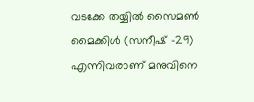വടക്കേ തയ്യിൽ സൈമൺ മൈക്കിൾ (സനീഷ് -29) എന്നിവരാണ് മനുവിനെ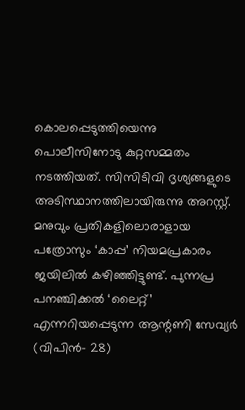കൊലപ്പെടുത്തിയെന്നു പൊലീസിനോടു കുറ്റസമ്മതം നടത്തിയത്. സിസിടിവി ദൃശ്യങ്ങളുടെ അടിസ്ഥാനത്തിലായിരുന്നു അറസ്റ്റ്. മനുവും പ്രതികളിലൊരാളായ പത്രോസും ‘കാപ്പ’ നിയമപ്രകാരം ജയിലിൽ കഴിഞ്ഞിട്ടുണ്ട്. പുന്നപ്ര പനഞ്ചിക്കൽ ‘ലൈറ്റ്’ എന്നറിയപ്പെടുന്ന ആന്റണി സേവ്യർ (വിപിൻ– 28)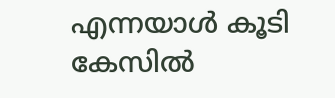എന്നയാൾ കൂടി കേസിൽ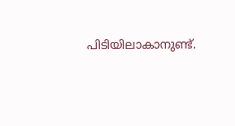പിടിയിലാകാനുണ്ട്.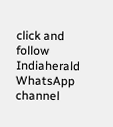click and follow Indiaherald WhatsApp channel